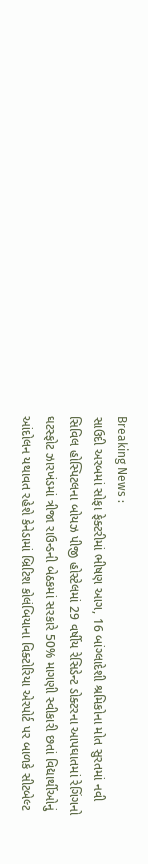Breaking News :
સાઉદી અરબમાં સોફા ફેક્ટરીમાં ભીષણ આગ, 16 બાંગ્લાદેશી શ્રમિકોના મોત સુરતમાં નવી સિવિલ હોસ્પિટલના બોયઝ પીજી હોસ્ટેલમાં 29 વર્ષીય રેસિડેન્ટ ડોક્ટરના આપઘાતમાં રેગિંગનો ઘટસ્ફોટ ઝારખંડમાં ત્રીજા રાઉન્ડની બેઠકમાં સરકારે 50% માગણી સ્વીકારી છતાં વિદ્યાર્થીઓનું આંદોલન યથાવત રહેશે કેનેડામાં બ્રિટિશ કોલંબિયાના વિક્ટોરિયા એરપોર્ટ પર બાળકે સીટબેલ્ટ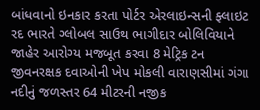બાંધવાનો ઇનકાર કરતા પોર્ટર એરલાઇન્સની ફ્લાઇટ રદ ભારતે ગ્લોબલ સાઉથ ભાગીદાર બોલિવિયાને જાહેર આરોગ્ય મજબૂત કરવા 8 મેટ્રિક ટન જીવનરક્ષક દવાઓની ખેપ મોકલી વારાણસીમાં ગંગા નદીનું જળસ્તર 64 મીટરની નજીક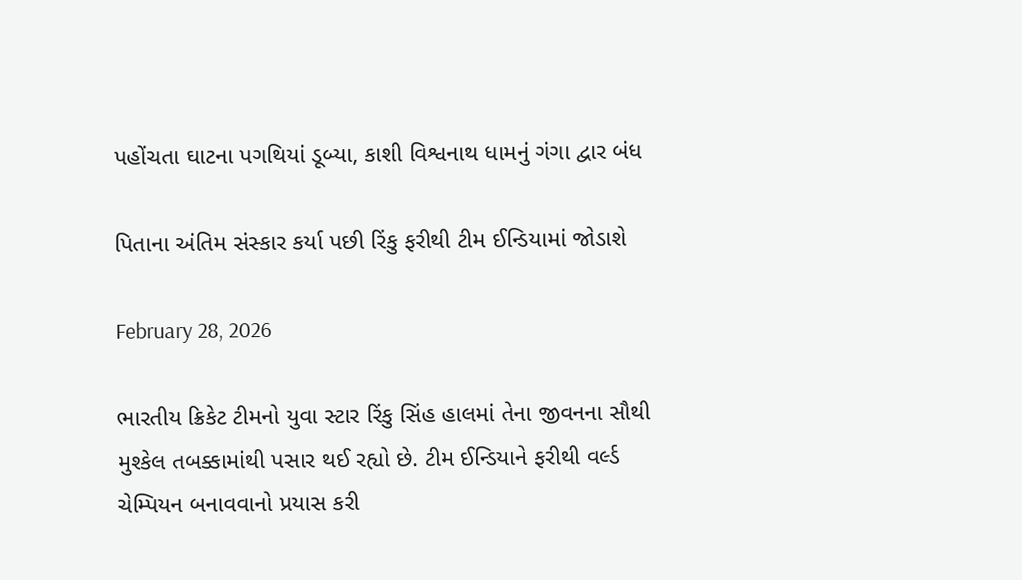પહોંચતા ઘાટના પગથિયાં ડૂબ્યા, કાશી વિશ્વનાથ ધામનું ગંગા દ્વાર બંધ

પિતાના અંતિમ સંસ્કાર કર્યા પછી રિંકુ ફરીથી ટીમ ઈન્ડિયામાં જોડાશે

February 28, 2026

ભારતીય ક્રિકેટ ટીમનો યુવા સ્ટાર રિંકુ સિંહ હાલમાં તેના જીવનના સૌથી મુશ્કેલ તબક્કામાંથી પસાર થઈ રહ્યો છે. ટીમ ઈન્ડિયાને ફરીથી વર્લ્ડ ચેમ્પિયન બનાવવાનો પ્રયાસ કરી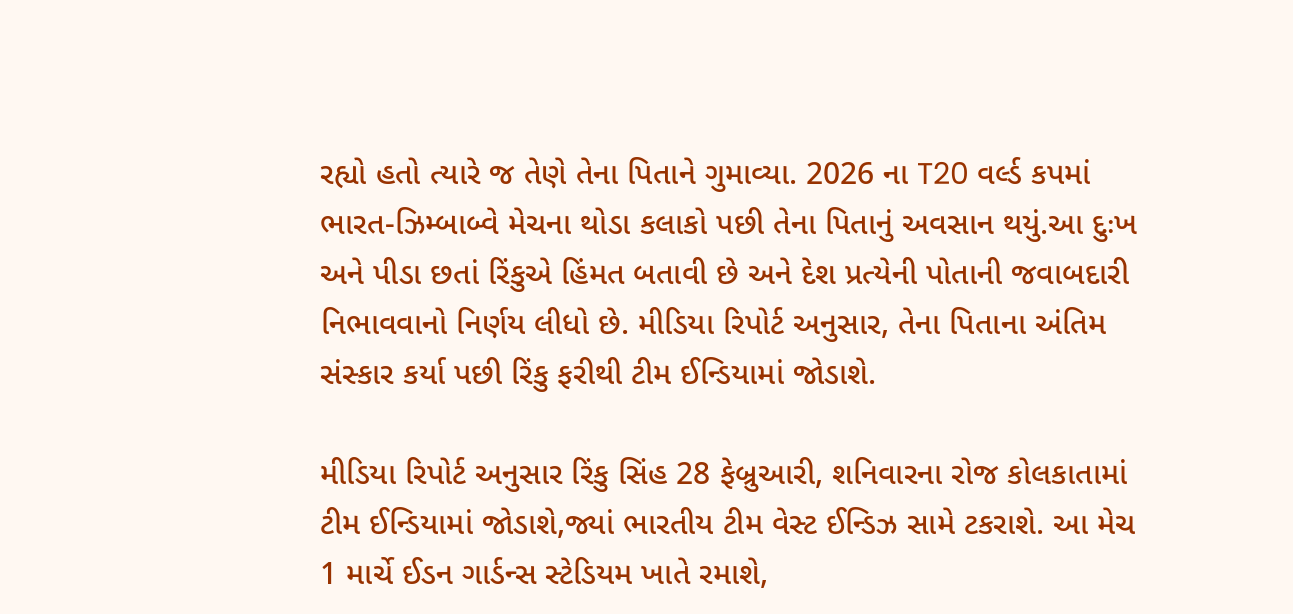રહ્યો હતો ત્યારે જ તેણે તેના પિતાને ગુમાવ્યા. 2026 ના T20 વર્લ્ડ કપમાં ભારત-ઝિમ્બાબ્વે મેચના થોડા કલાકો પછી તેના પિતાનું અવસાન થયું.આ દુઃખ અને પીડા છતાં રિંકુએ હિંમત બતાવી છે અને દેશ પ્રત્યેની પોતાની જવાબદારી નિભાવવાનો નિર્ણય લીધો છે. મીડિયા રિપોર્ટ અનુસાર, તેના પિતાના અંતિમ સંસ્કાર કર્યા પછી રિંકુ ફરીથી ટીમ ઈન્ડિયામાં જોડાશે.

મીડિયા રિપોર્ટ અનુસાર રિંકુ સિંહ 28 ફેબ્રુઆરી, શનિવારના રોજ કોલકાતામાં ટીમ ઈન્ડિયામાં જોડાશે,જ્યાં ભારતીય ટીમ વેસ્ટ ઈન્ડિઝ સામે ટકરાશે. આ મેચ 1 માર્ચે ઈડન ગાર્ડન્સ સ્ટેડિયમ ખાતે રમાશે,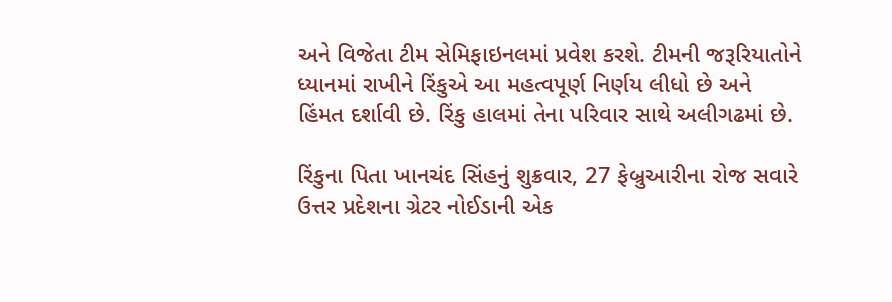અને વિજેતા ટીમ સેમિફાઇનલમાં પ્રવેશ કરશે. ટીમની જરૂરિયાતોને ધ્યાનમાં રાખીને રિંકુએ આ મહત્વપૂર્ણ નિર્ણય લીધો છે અને હિંમત દર્શાવી છે. રિંકુ હાલમાં તેના પરિવાર સાથે અલીગઢમાં છે.

રિંકુના પિતા ખાનચંદ સિંહનું શુક્રવાર, 27 ફેબ્રુઆરીના રોજ સવારે ઉત્તર પ્રદેશના ગ્રેટર નોઈડાની એક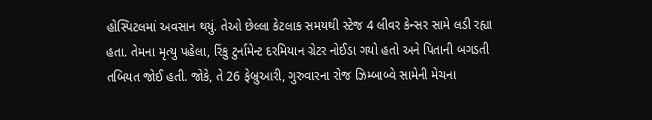હોસ્પિટલમાં અવસાન થયું. તેઓ છેલ્લા કેટલાક સમયથી સ્ટેજ 4 લીવર કેન્સર સામે લડી રહ્યા હતા. તેમના મૃત્યુ પહેલા, રિંકુ ટુર્નામેન્ટ દરમિયાન ગ્રેટર નોઈડા ગયો હતો અને પિતાની બગડતી તબિયત જોઈ હતી. જોકે, તે 26 ફેબ્રુઆરી, ગુરુવારના રોજ ઝિમ્બાબ્વે સામેની મેચના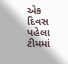એક દિવસ પહેલા ટીમમાં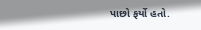પાછો ફર્યો હતો.